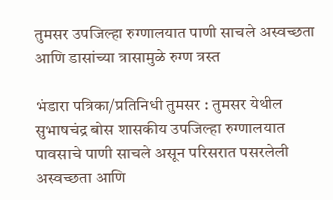तुमसर उपजिल्हा रुग्णालयात पाणी साचले अस्वच्छता आणि डासांच्या त्रासामुळे रुग्ण त्रस्त

भंडारा पत्रिका/प्रतिनिधी तुमसर : तुमसर येथील सुभाषचंद्र बोस शासकीय उपजिल्हा रुग्णालयात पावसाचे पाणी साचले असून परिसरात पसरलेली अस्वच्छता आणि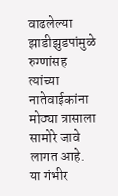वाढलेल्या झाडीझुडपांमुळे रुग्णांसह त्यांच्या नातेवाईकांना मोठ्या त्रासाला सामोरे जावे लागत आहे. या गंभीर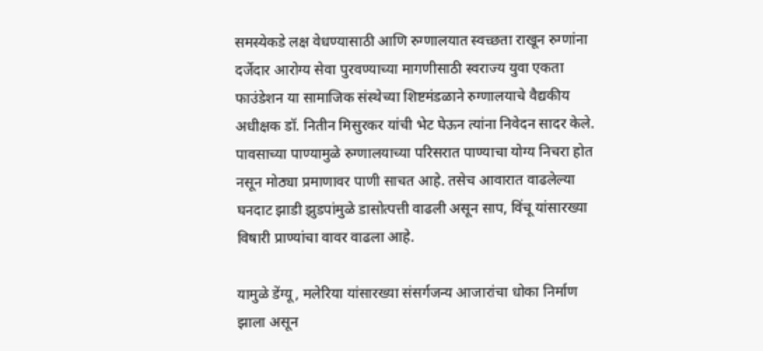समस्येकडे लक्ष वेधण्यासाठी आणि रुग्णालयात स्वच्छता राखून रुग्णांना दर्जेदार आरोग्य सेवा पुरवण्याच्या मागणीसाठी स्वराज्य युवा एकता फाउंडेशन या सामाजिक संस्थेच्या शिष्टमंडळाने रुग्णालयाचे वैद्यकीय अधीक्षक डॉ. नितीन मिसुरकर यांची भेट घेऊन त्यांना निवेदन सादर केले. पावसाच्या पाण्यामुळे रुग्णालयाच्या परिसरात पाण्याचा योग्य निचरा होत नसून मोठ्या प्रमाणावर पाणी साचत आहे. तसेच आवारात वाढलेल्या घनदाट झाडी झुडपांमुळे डासोत्पत्ती वाढली असून साप, विंचू यांसारख्या विषारी प्राण्यांचा वावर वाढला आहे.

यामुळे डेंग्यू, मलेरिया यांसारख्या संसर्गजन्य आजारांचा धोका निर्माण झाला असून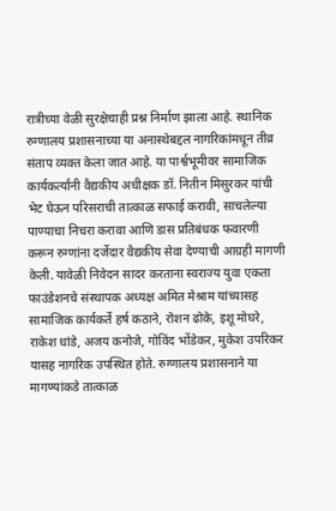रात्रीच्या वेळी सुरक्षेचाही प्रश्न निर्माण झाला आहे. स्थानिक रुग्णालय प्रशासनाच्या या अनास्थेबद्दल नागरिकांमधून तीव्र संताप व्यक्त केला जात आहे. या पार्श्वभूमीवर सामाजिक कार्यकर्त्यांनी वैद्यकीय अधीक्षक डॉ. नितीन मिसुरकर यांची भेट घेऊन परिसराची तात्काळ सफाई करावी, साचलेल्या पाण्याचा निचरा करावा आणि डास प्रतिबंधक फवारणी करून रुग्णांना दर्जेदार वैद्यकीय सेवा देण्याची आग्रही मागणी केली. यावेळी निवेदन सादर करताना स्वराज्य युवा एकता फाउंडेशनचे संस्थापक अध्यक्ष अमित मेश्राम यांच्यासह सामाजिक कार्यकर्ते हर्ष कठाने, रोशन ढोके, इशू मोघरे, राकेश धांडे, अजय कनोजे, गोविंद भोंडेकर, मुकेश उपरिकर यासह नागरिक उपस्थित होते. रुग्णालय प्रशासनाने या मागण्यांकडे तात्काळ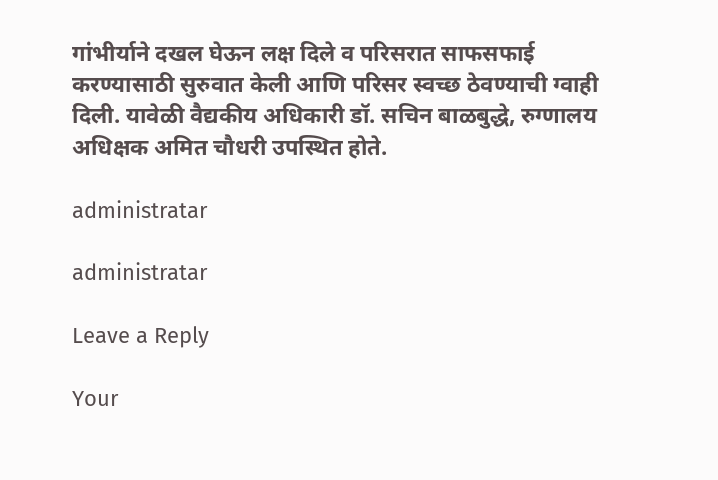गांभीर्याने दखल घेऊन लक्ष दिले व परिसरात साफसफाई करण्यासाठी सुरुवात केली आणि परिसर स्वच्छ ठेवण्याची ग्वाही दिली. यावेळी वैद्यकीय अधिकारी डॉ. सचिन बाळबुद्धे, रुग्णालय अधिक्षक अमित चौधरी उपस्थित होते.

administratar

administratar

Leave a Reply

Your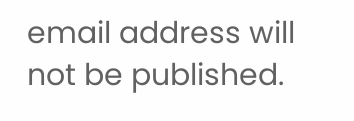email address will not be published.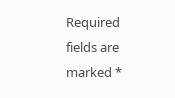Required fields are marked *